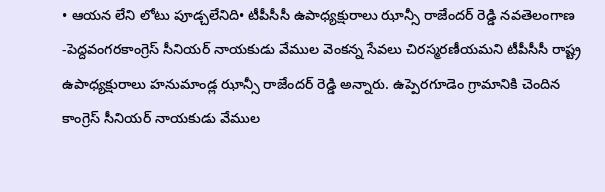• ఆయన లేని లోటు పూడ్చలేనిది• టీపీసీసీ ఉపాధ్యక్షురాలు ఝాన్సీ రాజేందర్ రెడ్డి నవతెలంగాణ -పెద్దవంగరకాంగ్రెస్ సీనియర్ నాయకుడు వేముల వెంకన్న సేవలు చిరస్మరణీయమని టీపీసీసీ రాష్ట్ర ఉపాధ్యక్షురాలు హనుమాండ్ల ఝాన్సీ రాజేందర్ రెడ్డి అన్నారు. ఉప్పెరగూడెం గ్రామానికి చెందిన కాంగ్రెస్ సీనియర్ నాయకుడు వేముల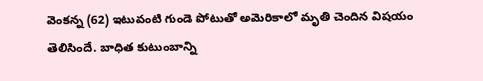వెంకన్న (62) ఇటువంటి గుండె పోటుతో అమెరికాలో మృతి చెందిన విషయం తెలిసిందే. బాధిత కుటుంబాన్ని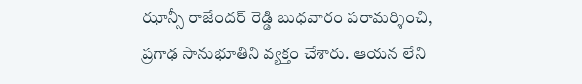ఝాన్సీ రాజేందర్ రెడ్డి బుధవారం పరామర్శించి, ప్రగాఢ సానుభూతిని వ్యక్తం చేశారు. ఆయన లేని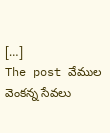[…]
The post వేముల వెంకన్న సేవలు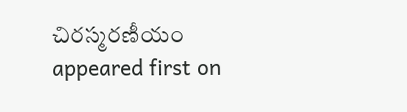చిరస్మరణీయం appeared first on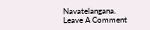Navatelangana.
Leave A Comment